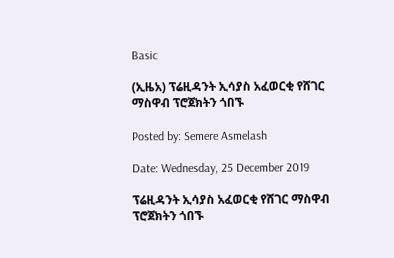Basic

(ኢዜአ) ፕሬዚዳንት ኢሳያስ አፈወርቂ የሸገር ማስዋብ ፕሮጀክትን ጎበኙ

Posted by: Semere Asmelash

Date: Wednesday, 25 December 2019

ፕሬዚዳንት ኢሳያስ አፈወርቂ የሸገር ማስዋብ ፕሮጀክትን ጎበኙ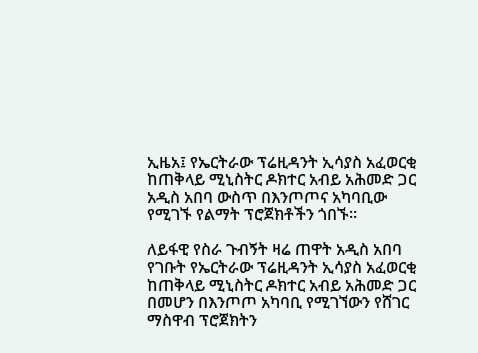ኢዜአ፤ የኤርትራው ፕሬዚዳንት ኢሳያስ አፈወርቂ ከጠቅላይ ሚኒስትር ዶክተር አብይ አሕመድ ጋር  አዲስ አበባ ውስጥ በእንጦጦና አካባቢው የሚገኙ የልማት ፕሮጀክቶችን ጎበኙ።

ለይፋዊ የስራ ጉብኝት ዛሬ ጠዋት አዲስ አበባ የገቡት የኤርትራው ፕሬዚዳንት ኢሳያስ አፈወርቂ ከጠቅላይ ሚኒስትር ዶክተር አብይ አሕመድ ጋር በመሆን በእንጦጦ አካባቢ የሚገኘውን የሸገር ማስዋብ ፕሮጀክትን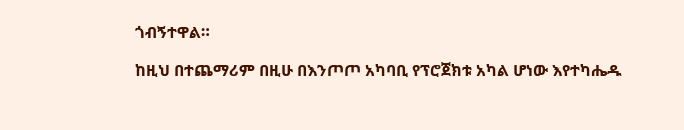ጎብኝተዋል።

ከዚህ በተጨማሪም በዚሁ በእንጦጦ አካባቢ የፕሮጀክቱ አካል ሆነው እየተካሔዱ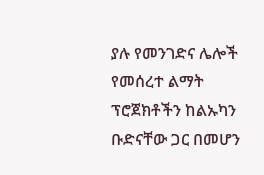ያሉ የመንገድና ሌሎች የመሰረተ ልማት ፕሮጀክቶችን ከልኡካን ቡድናቸው ጋር በመሆን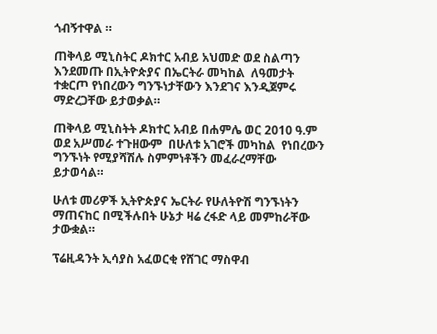ጎብኝተዋል ።

ጠቅላይ ሚኒስትር ዶክተር አብይ አህመድ ወደ ስልጣን እንደመጡ በኢትዮጵያና በኤርትራ መካከል  ለዓመታት  ተቋርጦ የነበረውን ግንኙነታቸውን እንደገና እንዲጀምሩ ማድረጋቸው ይታወቃል።

ጠቅላይ ሚኒስትት ዶክተር አብይ በሐምሌ ወር 2010 ዓ.ም ወደ አሥመራ ተጉዘውም  በሁለቱ አገሮች መካከል  የነበረውን ግንኙነት የሚያሻሽሉ ስምምነቶችን መፈራረማቸው ይታወሳል።

ሁለቱ መሪዎች ኢትዮጵያና ኤርትራ የሁለትዮሽ ግንኙነትን ማጠናከር በሚችሉበት ሁኔታ ዛሬ ረፋድ ላይ መምከራቸው ታውቋል።

ፕሬዚዳንት ኢሳያስ አፈወርቂ የሸገር ማስዋብ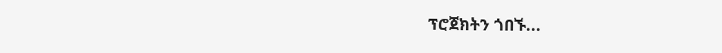ፕሮጀክትን ጎበኙ...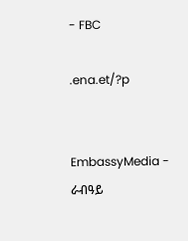- FBC

.ena.et/?p


EmbassyMedia - ራብዓይ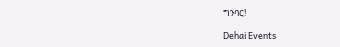ግንባር!

Dehai Events